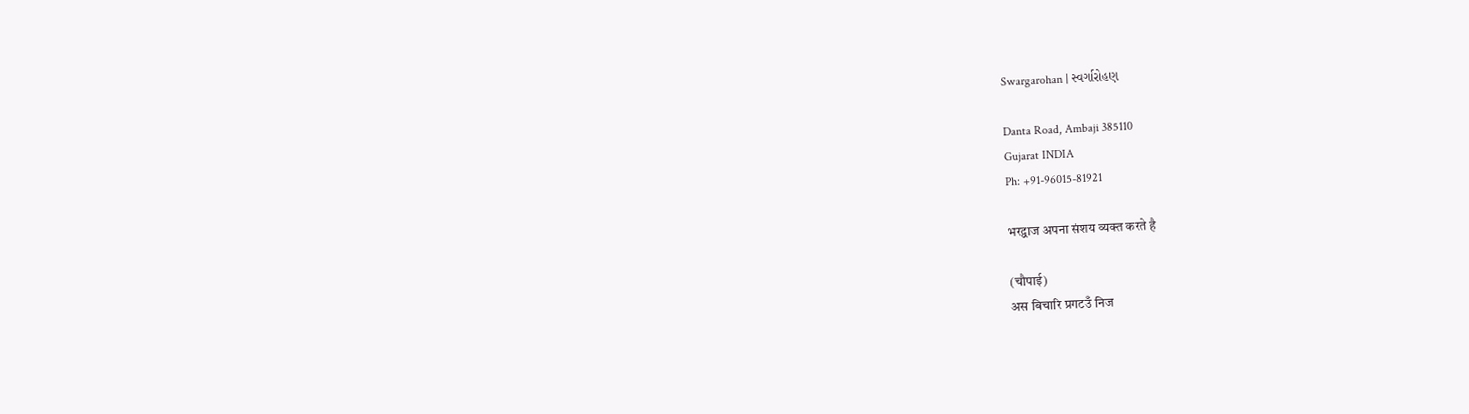Swargarohan | સ્વર્ગારોહણ

Danta Road, Ambaji 385110
Gujarat INDIA
Ph: +91-96015-81921

भरद्वाज अपना संशय व्यक्त करते है

(चौपाई)
अस बिचारि प्रगटउँ निज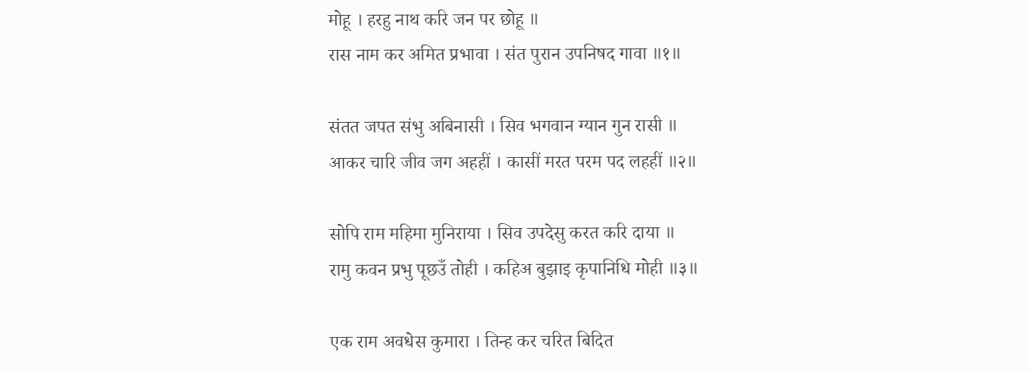मोहू । हरहु नाथ करि जन पर छोहू ॥
रास नाम कर अमित प्रभावा । संत पुरान उपनिषद गावा ॥१॥

संतत जपत संभु अबिनासी । सिव भगवान ग्यान गुन रासी ॥
आकर चारि जीव जग अहहीं । कासीं मरत परम पद लहहीं ॥२॥

सोपि राम महिमा मुनिराया । सिव उपदेसु करत करि दाया ॥
रामु कवन प्रभु पूछउँ तोही । कहिअ बुझाइ कृपानिधि मोही ॥३॥

एक राम अवधेस कुमारा । तिन्ह कर चरित बिदित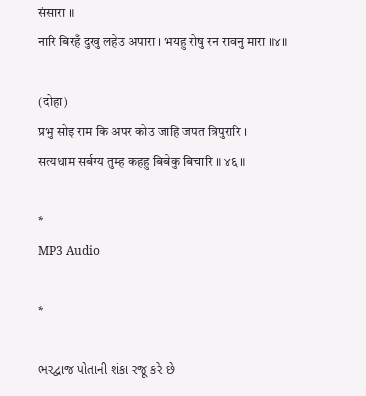संसारा ॥
नारि बिरहँ दुखु लहेउ अपारा । भयहु रोषु रन रावनु मारा ॥४॥

(दोहा)
प्रभु सोइ राम कि अपर कोउ जाहि जपत त्रिपुरारि ।
सत्यधाम सर्बग्य तुम्ह कहहु बिबेकु बिचारि ॥ ४६ ॥

*
MP3 Audio

*

ભરદ્વાજ પોતાની શંકા રજૂ કરે છે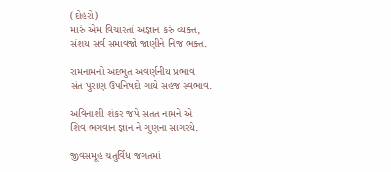(દોહરો)
મારું એમ વિચારતાં અજ્ઞાન કરું વ્યક્ત,
સંશય સર્વ સમાવજો જાણીને નિજ ભક્ત.

રામનામનો અદભુત અવર્ણનીય પ્રભાવ
સંત પુરાણ ઉપનિષદો ગાયે સહજ સ્વભાવ.

અવિનાશી શંકર જપે સતત નામને એ
શિવ ભગવાન જ્ઞાન ને ગુણના સાગરયે.

જીવસમૂહ ચતુર્વિધ જગતમાં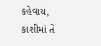કહેવાય,
કાશીમાં તે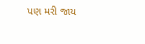પણ મરી જાય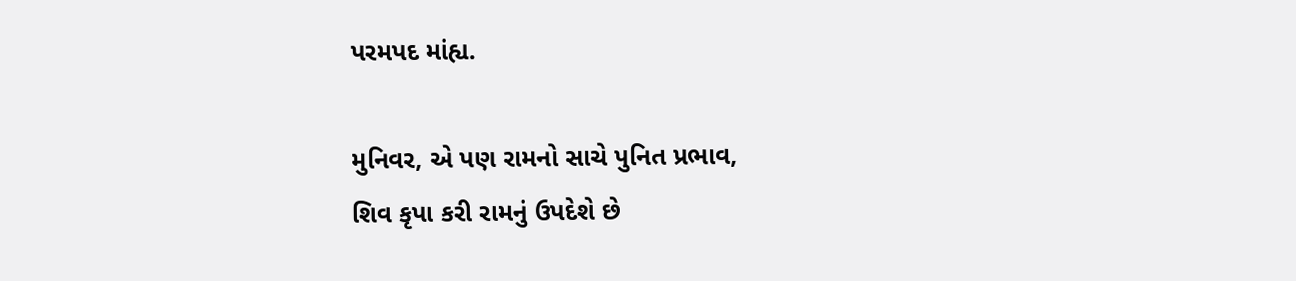પરમપદ માંહ્ય.

મુનિવર, એ પણ રામનો સાચે પુનિત પ્રભાવ,
શિવ કૃપા કરી રામનું ઉપદેશે છે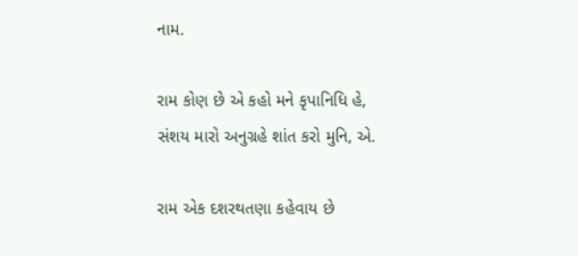નામ.

રામ કોણ છે એ કહો મને કૃપાનિધિ હે,
સંશય મારો અનુગ્રહે શાંત કરો મુનિ, એ.

રામ એક દશરથતણા કહેવાય છે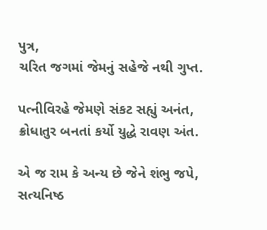પુત્ર,
ચરિત જગમાં જેમનું સહેજે નથી ગુપ્ત.

પત્નીવિરહે જેમણે સંકટ સહ્યું અનંત,
ક્રોધાતુર બનતાં કર્યો યુદ્ધે રાવણ અંત.

એ જ રામ કે અન્ય છે જેને શંભુ જપે,
સત્યનિષ્ઠ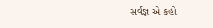સર્વજ્ઞ એ કહો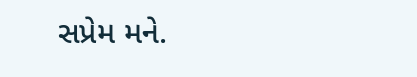સપ્રેમ મને.